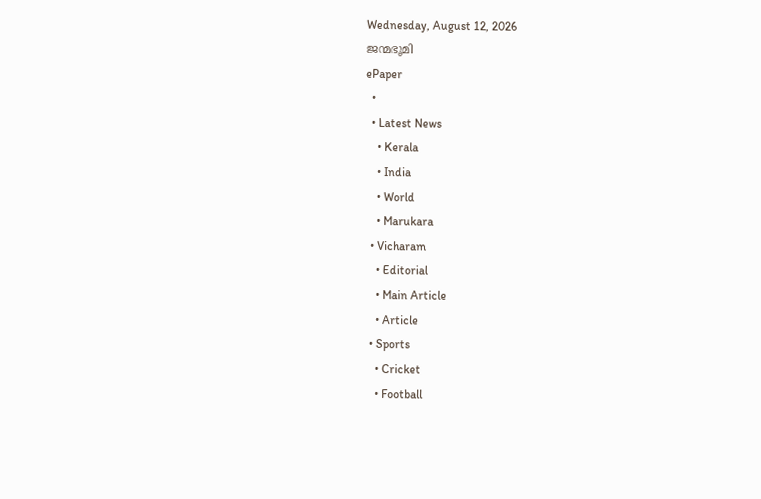Wednesday, August 12, 2026
ജന്മഭൂമി
ePaper
  •
  • Latest News
    • Kerala
    • India
    • World
    • Marukara
  • Vicharam
    • Editorial
    • Main Article
    • Article
  • Sports
    • Cricket
    • Football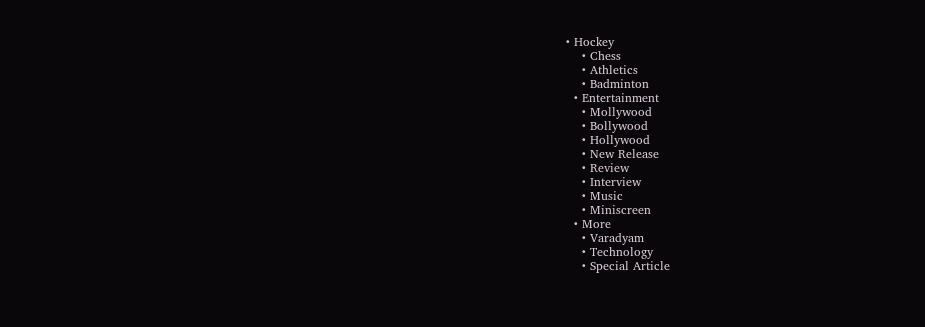• Hockey
    • Chess
    • Athletics
    • Badminton
  • Entertainment
    • Mollywood
    • Bollywood
    • Hollywood
    • New Release
    • Review
    • Interview
    • Music
    • Miniscreen
  • More
    • Varadyam
    • Technology
    • Special Article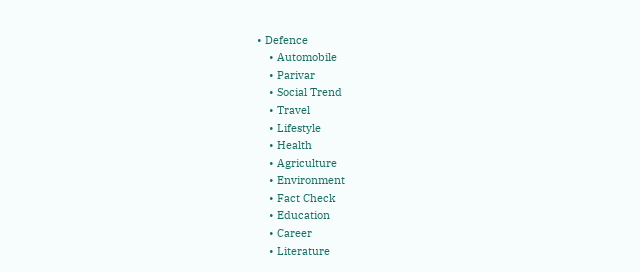• Defence
    • Automobile
    • Parivar
    • Social Trend
    • Travel
    • Lifestyle
    • Health
    • Agriculture
    • Environment
    • Fact Check
    • Education
    • Career
    • Literature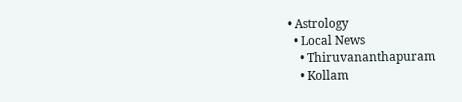• Astrology
  • Local News
    • Thiruvananthapuram
    • Kollam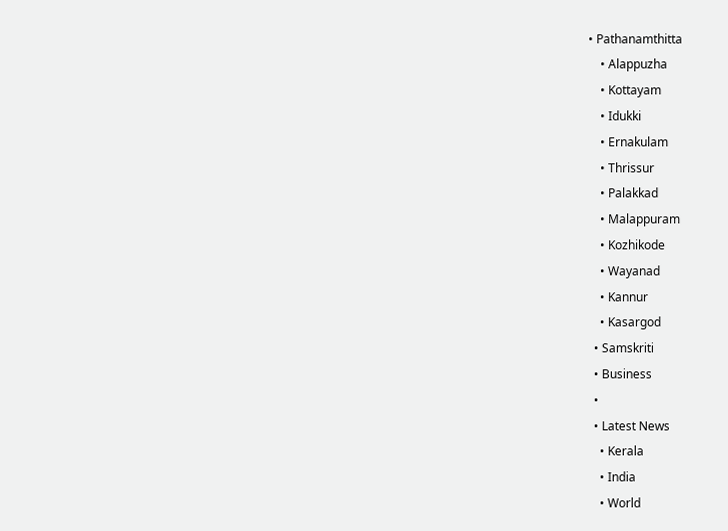• Pathanamthitta
    • Alappuzha
    • Kottayam
    • Idukki
    • Ernakulam
    • Thrissur
    • Palakkad
    • Malappuram
    • Kozhikode
    • Wayanad
    • Kannur
    • Kasargod
  • Samskriti
  • Business
  •
  • Latest News
    • Kerala
    • India
    • World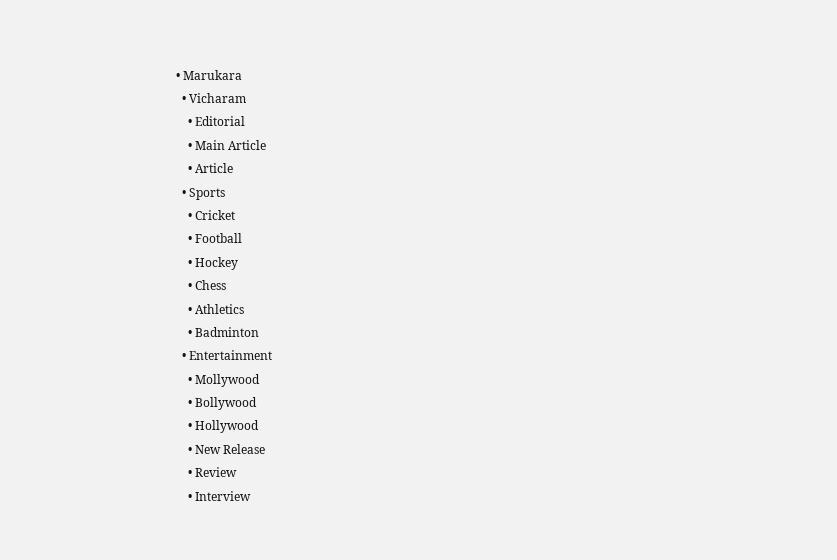• Marukara
  • Vicharam
    • Editorial
    • Main Article
    • Article
  • Sports
    • Cricket
    • Football
    • Hockey
    • Chess
    • Athletics
    • Badminton
  • Entertainment
    • Mollywood
    • Bollywood
    • Hollywood
    • New Release
    • Review
    • Interview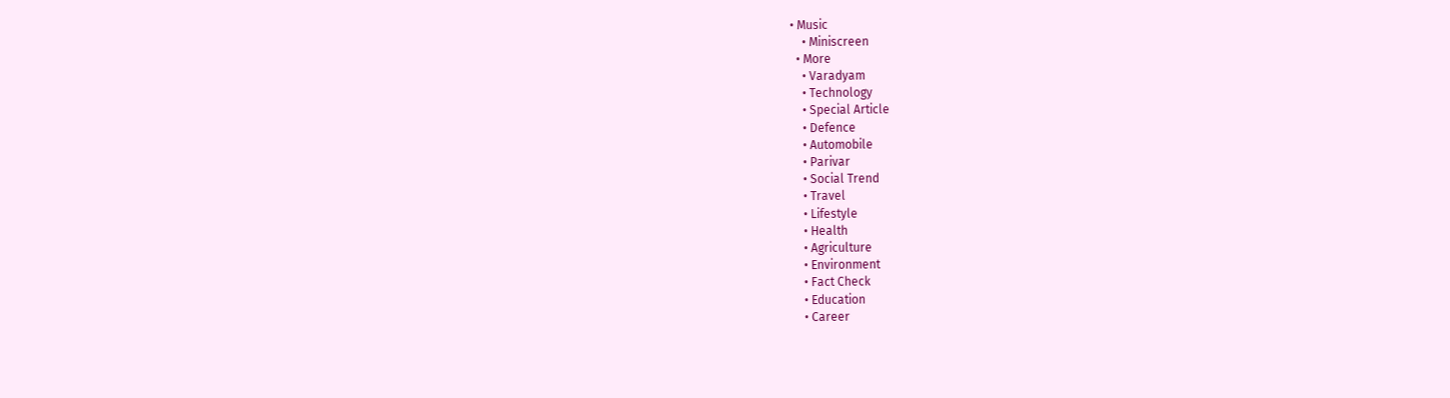• Music
    • Miniscreen
  • More
    • Varadyam
    • Technology
    • Special Article
    • Defence
    • Automobile
    • Parivar
    • Social Trend
    • Travel
    • Lifestyle
    • Health
    • Agriculture
    • Environment
    • Fact Check
    • Education
    • Career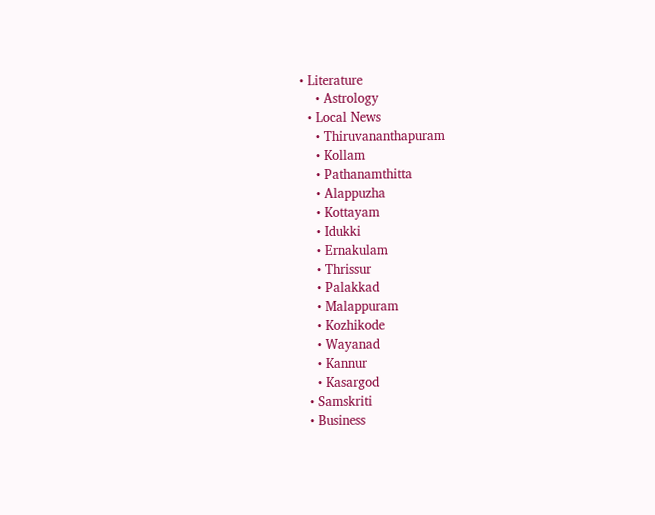• Literature
    • Astrology
  • Local News
    • Thiruvananthapuram
    • Kollam
    • Pathanamthitta
    • Alappuzha
    • Kottayam
    • Idukki
    • Ernakulam
    • Thrissur
    • Palakkad
    • Malappuram
    • Kozhikode
    • Wayanad
    • Kannur
    • Kasargod
  • Samskriti
  • Business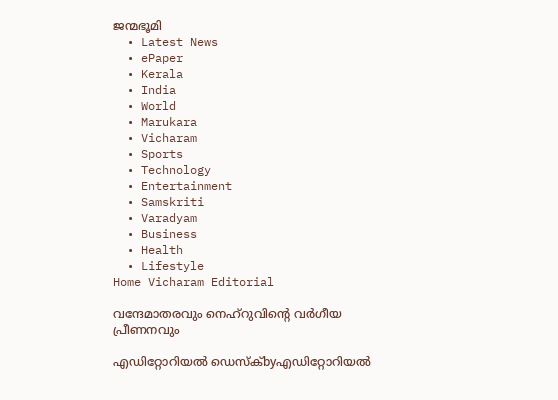ജന്മഭൂമി
  • Latest News
  • ePaper
  • Kerala
  • India
  • World
  • Marukara
  • Vicharam
  • Sports
  • Technology
  • Entertainment
  • Samskriti
  • Varadyam
  • Business
  • Health
  • Lifestyle
Home Vicharam Editorial

വന്ദേമാതരവും നെഹ്‌റുവിന്റെ വര്‍ഗീയ പ്രീണനവും

എഡിറ്റോറിയൽ ഡെസ്ക്byഎഡിറ്റോറിയൽ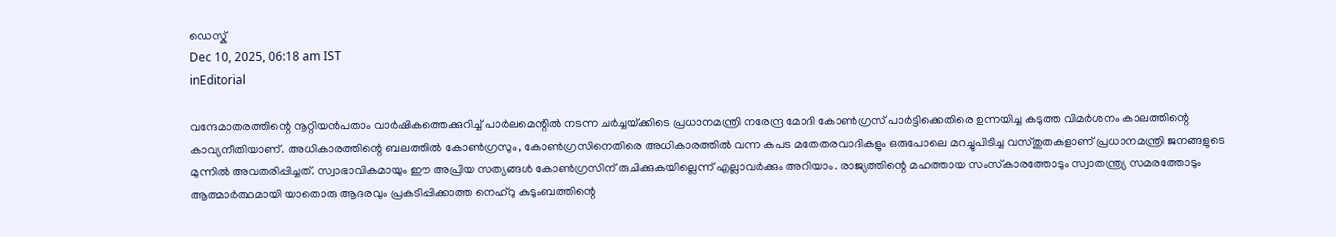ഡെസ്ക്
Dec 10, 2025, 06:18 am IST
inEditorial

വന്ദേമാതരത്തിന്റെ നൂറ്റിയന്‍പതാം വാര്‍ഷികത്തെക്കുറിച്ച് പാര്‍ലമെന്റില്‍ നടന്ന ചര്‍ച്ചയ്‌ക്കിടെ പ്രധാനമന്ത്രി നരേന്ദ്ര മോദി കോണ്‍ഗ്രസ് പാര്‍ട്ടിക്കെതിരെ ഉന്നയിച്ച കടുത്ത വിമര്‍ശനം കാലത്തിന്റെ കാവ്യനീതിയാണ്. അധികാരത്തിന്റെ ബലത്തില്‍ കോണ്‍ഗ്രസും, കോണ്‍ഗ്രസിനെതിരെ അധികാരത്തില്‍ വന്ന കപട മതേതരവാദികളും ഒരുപോലെ മറച്ചുപിടിച്ച വസ്തുതകളാണ് പ്രധാനമന്ത്രി ജനങ്ങളുടെ മുന്നില്‍ അവതരിപ്പിച്ചത്. സ്വാഭാവികമായും ഈ അപ്രിയ സത്യങ്ങള്‍ കോണ്‍ഗ്രസിന് രുചിക്കുകയില്ലെന്ന് എല്ലാവര്‍ക്കും അറിയാം. രാജ്യത്തിന്റെ മഹത്തായ സംസ്‌കാരത്തോടും സ്വാതന്ത്ര്യ സമരത്തോടും ആത്മാര്‍ത്ഥമായി യാതൊരു ആദരവും പ്രകടിപ്പിക്കാത്ത നെഹ്‌റു കുടുംബത്തിന്റെ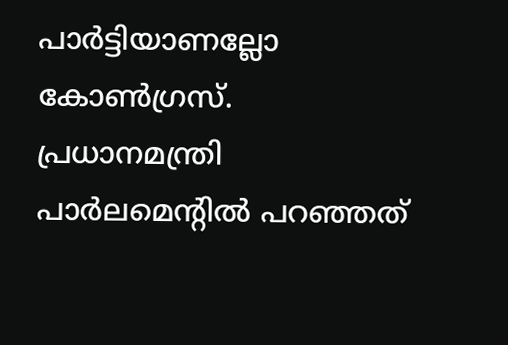പാര്‍ട്ടിയാണല്ലോ കോണ്‍ഗ്രസ്. പ്രധാനമന്ത്രി പാര്‍ലമെന്റില്‍ പറഞ്ഞത്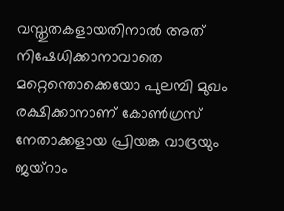വസ്തുതകളായതിനാല്‍ അത് നിഷേധിക്കാനാവാതെ മറ്റെന്തൊക്കെയോ പുലമ്പി മുഖം രക്ഷിക്കാനാണ് കോണ്‍ഗ്രസ് നേതാക്കളായ പ്രിയങ്ക വാദ്രയും ജയ്‌റാം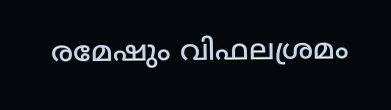രമേഷും വിഫലശ്രമം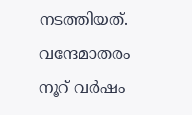നടത്തിയത്.
വന്ദേമാതരം നൂറ് വര്‍ഷം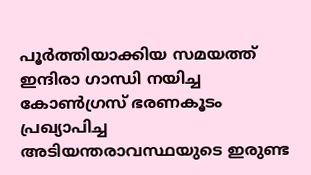പൂര്‍ത്തിയാക്കിയ സമയത്ത് ഇന്ദിരാ ഗാന്ധി നയിച്ച കോണ്‍ഗ്രസ് ഭരണകൂടം പ്രഖ്യാപിച്ച അടിയന്തരാവസ്ഥയുടെ ഇരുണ്ട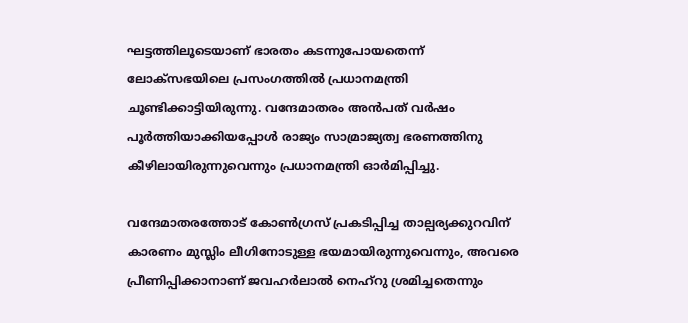ഘട്ടത്തിലൂടെയാണ് ഭാരതം കടന്നുപോയതെന്ന് ലോക്‌സഭയിലെ പ്രസംഗത്തില്‍ പ്രധാനമന്ത്രി ചൂണ്ടിക്കാട്ടിയിരുന്നു. വന്ദേമാതരം അന്‍പത് വര്‍ഷം പൂര്‍ത്തിയാക്കിയപ്പോള്‍ രാജ്യം സാമ്രാജ്യത്വ ഭരണത്തിനു കീഴിലായിരുന്നുവെന്നും പ്രധാനമന്ത്രി ഓര്‍മിപ്പിച്ചു.

വന്ദേമാതരത്തോട് കോണ്‍ഗ്രസ് പ്രകടിപ്പിച്ച താല്പര്യക്കുറവിന് കാരണം മുസ്ലിം ലീഗിനോടുള്ള ഭയമായിരുന്നുവെന്നും, അവരെ പ്രീണിപ്പിക്കാനാണ് ജവഹര്‍ലാല്‍ നെഹ്‌റു ശ്രമിച്ചതെന്നും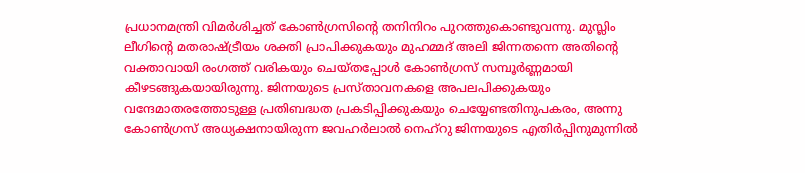പ്രധാനമന്ത്രി വിമര്‍ശിച്ചത് കോണ്‍ഗ്രസിന്റെ തനിനിറം പുറത്തുകൊണ്ടുവന്നു. മുസ്ലിം ലീഗിന്റെ മതരാഷ്‌ട്രീയം ശക്തി പ്രാപിക്കുകയും മുഹമ്മദ് അലി ജിന്നതന്നെ അതിന്റെ വക്താവായി രംഗത്ത് വരികയും ചെയ്തപ്പോള്‍ കോണ്‍ഗ്രസ് സമ്പൂര്‍ണ്ണമായി കീഴടങ്ങുകയായിരുന്നു. ജിന്നയുടെ പ്രസ്താവനകളെ അപലപിക്കുകയും വന്ദേമാതരത്തോടുള്ള പ്രതിബദ്ധത പ്രകടിപ്പിക്കുകയും ചെയ്യേണ്ടതിനുപകരം, അന്നു കോണ്‍ഗ്രസ് അധ്യക്ഷനായിരുന്ന ജവഹര്‍ലാല്‍ നെഹ്‌റു ജിന്നയുടെ എതിര്‍പ്പിനുമുന്നില്‍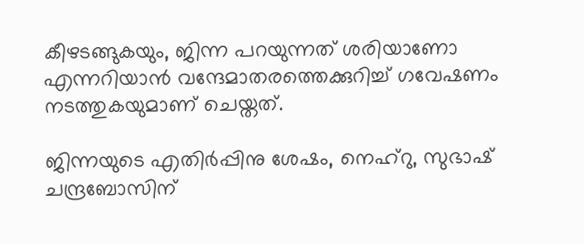കീഴടങ്ങുകയും, ജിന്ന പറയുന്നത് ശരിയാണോ എന്നറിയാന്‍ വന്ദേമാതരത്തെക്കുറിച്ച് ഗവേഷണം നടത്തുകയുമാണ് ചെയ്തത്.

ജിന്നയുടെ എതിര്‍പ്പിനു ശേഷം, നെഹ്‌റു, സുഭാഷ് ചന്ദ്രബോസിന്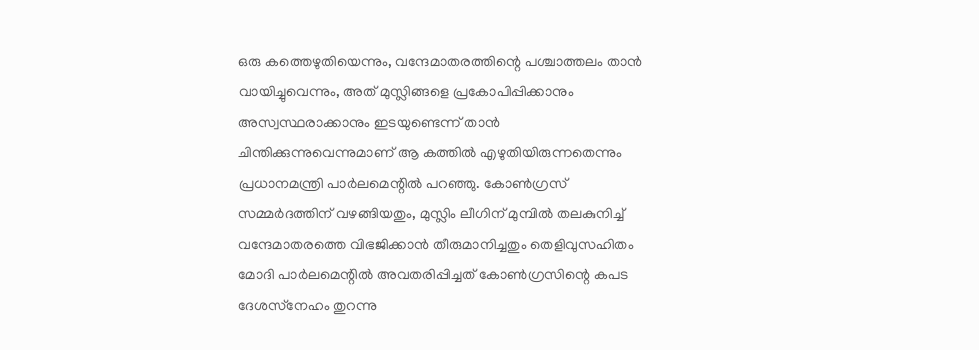ഒരു കത്തെഴുതിയെന്നും, വന്ദേമാതരത്തിന്റെ പശ്ചാത്തലം താന്‍ വായിച്ചുവെന്നും, അത് മുസ്ലിങ്ങളെ പ്രകോപിപ്പിക്കാനും അസ്വസ്ഥരാക്കാനും ഇടയുണ്ടെന്ന് താന്‍ ചിന്തിക്കുന്നുവെന്നുമാണ് ആ കത്തില്‍ എഴുതിയിരുന്നതെന്നും പ്രധാനമന്ത്രി പാര്‍ലമെന്റില്‍ പറഞ്ഞു. കോണ്‍ഗ്രസ് സമ്മര്‍ദത്തിന് വഴങ്ങിയതും, മുസ്ലിം ലീഗിന് മുമ്പില്‍ തലകുനിച്ച് വന്ദേമാതരത്തെ വിഭജിക്കാന്‍ തീരുമാനിച്ചതും തെളിവുസഹിതം മോദി പാര്‍ലമെന്റില്‍ അവതരിപ്പിച്ചത് കോണ്‍ഗ്രസിന്റെ കപട ദേശസ്‌നേഹം തുറന്നു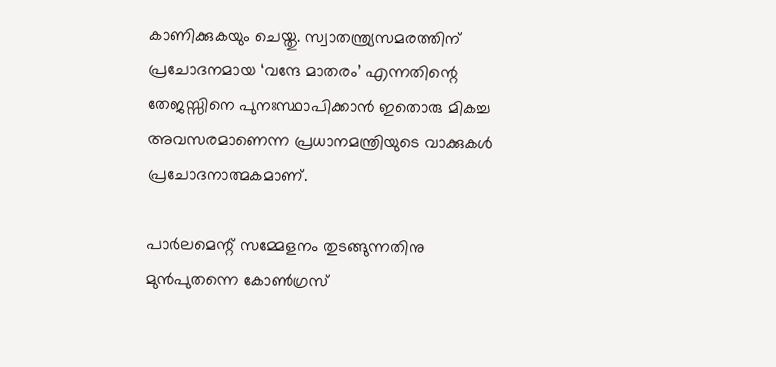കാണിക്കുകയും ചെയ്തു. സ്വാതന്ത്ര്യസമരത്തിന് പ്രചോദനമായ ‘വന്ദേ മാതരം’ എന്നതിന്റെ തേജസ്സിനെ പുനഃസ്ഥാപിക്കാന്‍ ഇതൊരു മികച്ച അവസരമാണെന്ന പ്രധാനമന്ത്രിയുടെ വാക്കുകള്‍ പ്രചോദനാത്മകമാണ്.

പാര്‍ലമെന്റ് സമ്മേളനം തുടങ്ങുന്നതിനു മുന്‍പുതന്നെ കോണ്‍ഗ്രസ്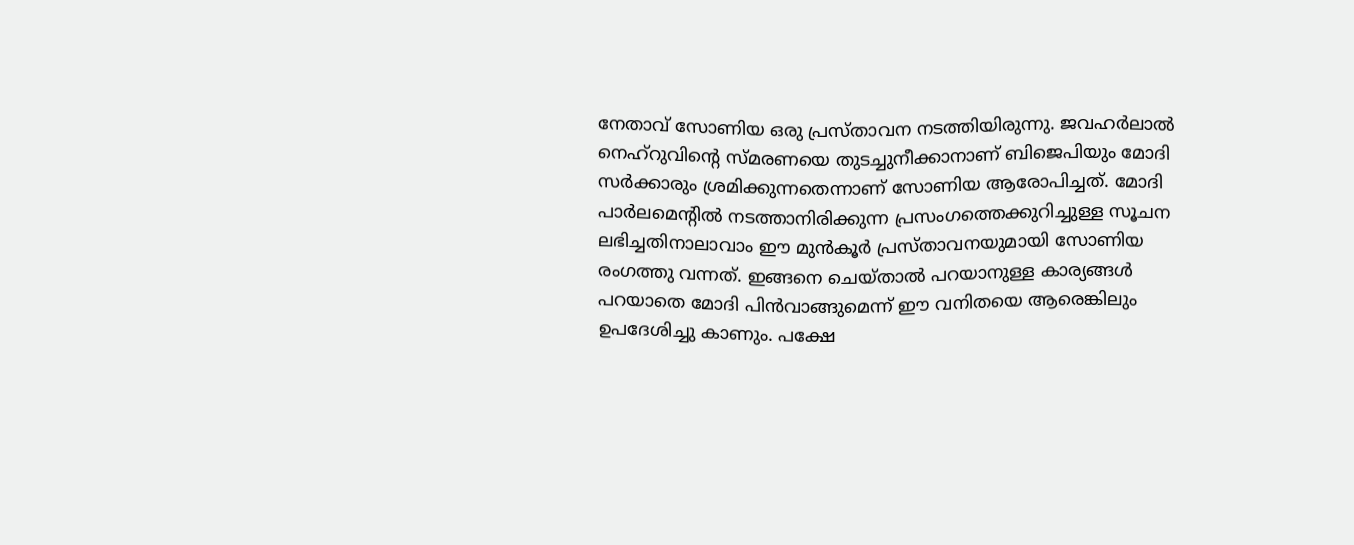നേതാവ് സോണിയ ഒരു പ്രസ്താവന നടത്തിയിരുന്നു. ജവഹര്‍ലാല്‍ നെഹ്‌റുവിന്റെ സ്മരണയെ തുടച്ചുനീക്കാനാണ് ബിജെപിയും മോദി സര്‍ക്കാരും ശ്രമിക്കുന്നതെന്നാണ് സോണിയ ആരോപിച്ചത്. മോദി പാര്‍ലമെന്റില്‍ നടത്താനിരിക്കുന്ന പ്രസംഗത്തെക്കുറിച്ചുള്ള സൂചന ലഭിച്ചതിനാലാവാം ഈ മുന്‍കൂര്‍ പ്രസ്താവനയുമായി സോണിയ രംഗത്തു വന്നത്. ഇങ്ങനെ ചെയ്താല്‍ പറയാനുള്ള കാര്യങ്ങള്‍ പറയാതെ മോദി പിന്‍വാങ്ങുമെന്ന് ഈ വനിതയെ ആരെങ്കിലും ഉപദേശിച്ചു കാണും. പക്ഷേ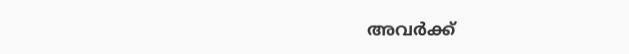അവര്‍ക്ക്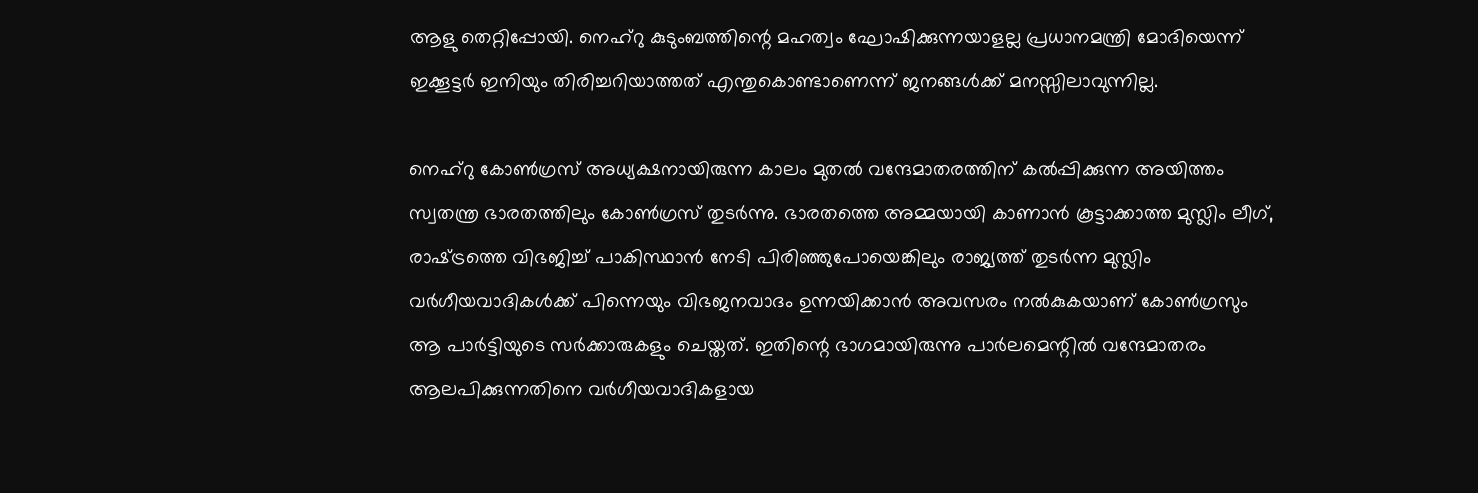ആളു തെറ്റിപ്പോയി. നെഹ്‌റു കുടുംബത്തിന്റെ മഹത്വം ഘോഷിക്കുന്നയാളല്ല പ്രധാനമന്ത്രി മോദിയെന്ന് ഇക്കൂട്ടര്‍ ഇനിയും തിരിച്ചറിയാത്തത് എന്തുകൊണ്ടാണെന്ന് ജനങ്ങള്‍ക്ക് മനസ്സിലാവുന്നില്ല.

നെഹ്‌റു കോണ്‍ഗ്രസ് അധ്യക്ഷനായിരുന്ന കാലം മുതല്‍ വന്ദേമാതരത്തിന് കല്‍പ്പിക്കുന്ന അയിത്തം സ്വതന്ത്ര ഭാരതത്തിലും കോണ്‍ഗ്രസ് തുടര്‍ന്നു. ഭാരതത്തെ അമ്മയായി കാണാന്‍ കൂട്ടാക്കാത്ത മുസ്ലിം ലീഗ്, രാഷ്‌ട്രത്തെ വിഭജിച്ച് പാകിസ്ഥാന്‍ നേടി പിരിഞ്ഞുപോയെങ്കിലും രാജ്യത്ത് തുടര്‍ന്ന മുസ്ലിം വര്‍ഗീയവാദികള്‍ക്ക് പിന്നെയും വിഭജനവാദം ഉന്നയിക്കാന്‍ അവസരം നല്‍കുകയാണ് കോണ്‍ഗ്രസും ആ പാര്‍ട്ടിയുടെ സര്‍ക്കാരുകളും ചെയ്തത്. ഇതിന്റെ ഭാഗമായിരുന്നു പാര്‍ലമെന്റില്‍ വന്ദേമാതരം ആലപിക്കുന്നതിനെ വര്‍ഗീയവാദികളായ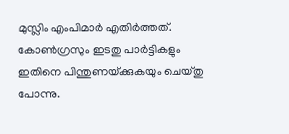മുസ്ലിം എംപിമാര്‍ എതിര്‍ത്തത്. കോണ്‍ഗ്രസും ഇടതു പാര്‍ട്ടികളും ഇതിനെ പിന്തുണയ്‌ക്കുകയും ചെയ്തു പോന്നു.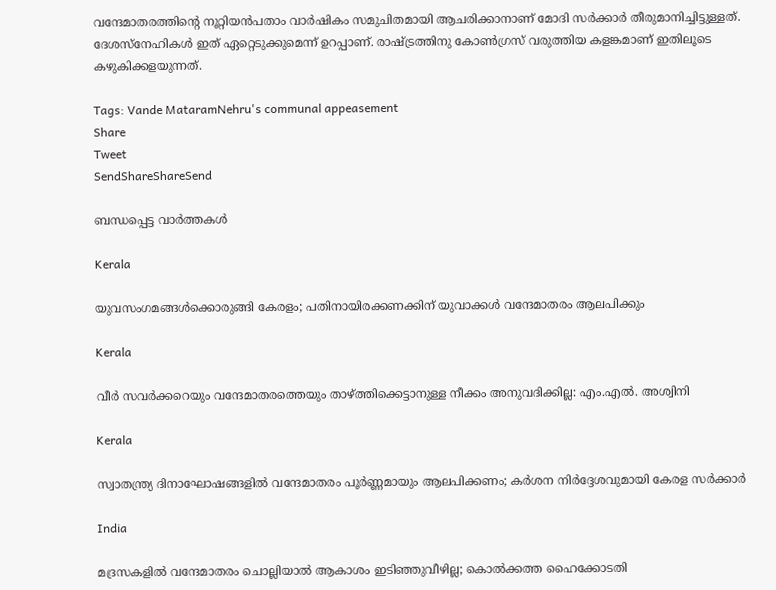വന്ദേമാതരത്തിന്റെ നൂറ്റിയന്‍പതാം വാര്‍ഷികം സമുചിതമായി ആചരിക്കാനാണ് മോദി സര്‍ക്കാര്‍ തീരുമാനിച്ചിട്ടുള്ളത്. ദേശസ്‌നേഹികള്‍ ഇത് ഏറ്റെടുക്കുമെന്ന് ഉറപ്പാണ്. രാഷ്‌ട്രത്തിനു കോണ്‍ഗ്രസ് വരുത്തിയ കളങ്കമാണ് ഇതിലൂടെ കഴുകിക്കളയുന്നത്.

Tags: Vande MataramNehru's communal appeasement
Share
Tweet
SendShareShareSend

ബന്ധപ്പെട്ട വാര്‍ത്തകള്‍

Kerala

യുവസംഗമങ്ങള്‍ക്കൊരുങ്ങി കേരളം; പതിനായിരക്കണക്കിന് യുവാക്കള്‍ വന്ദേമാതരം ആലപിക്കും

Kerala

വീര്‍ സവര്‍ക്കറെയും വന്ദേമാതരത്തെയും താഴ്‌ത്തിക്കെട്ടാനുള്ള നീക്കം അനുവദിക്കില്ല: എം.എല്‍. അശ്വിനി

Kerala

സ്വാതന്ത്ര്യ ദിനാഘോഷങ്ങളിൽ വന്ദേമാതരം പൂർണ്ണമായും ആലപിക്കണം; കർശന നിർദ്ദേശവുമായി കേരള സർക്കാർ

India

മദ്രസകളിൽ വന്ദേമാതരം ചൊല്ലിയാൽ ആകാശം ഇടിഞ്ഞുവീഴില്ല; കൊൽക്കത്ത ഹൈക്കോടതി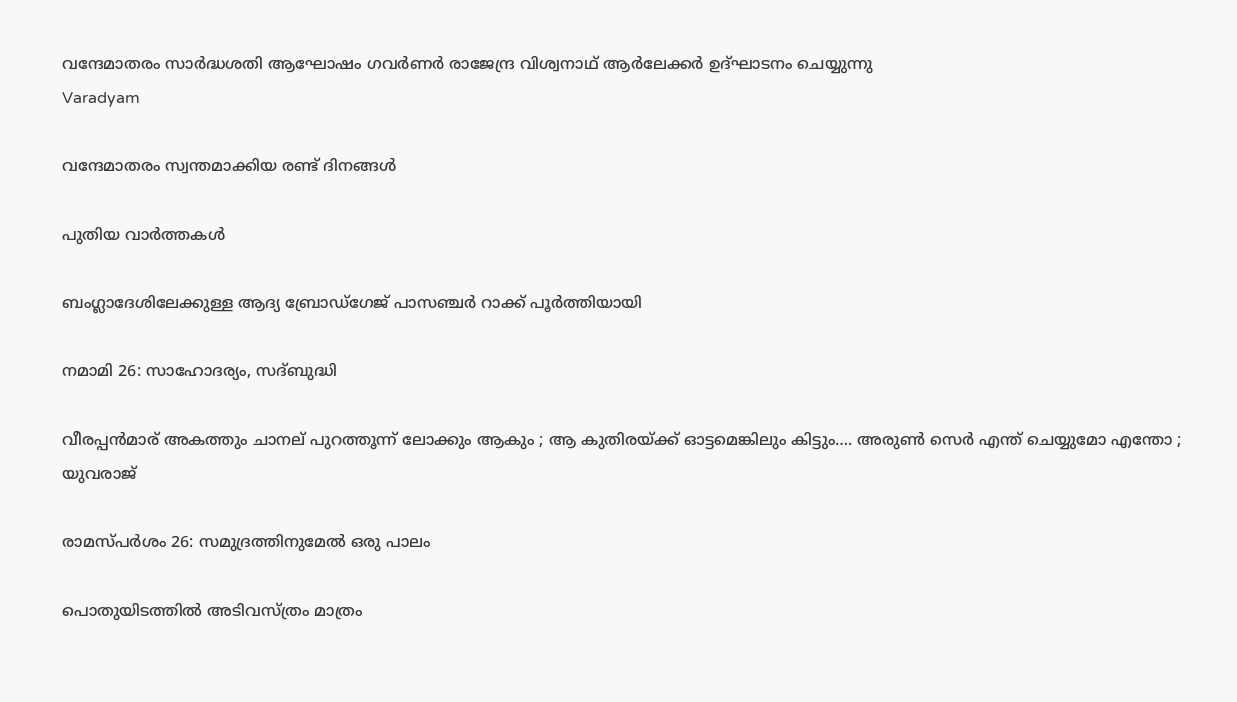വന്ദേമാതരം സാര്‍ദ്ധശതി ആഘോഷം ഗവര്‍ണര്‍ രാജേന്ദ്ര വിശ്വനാഥ് ആര്‍ലേക്കര്‍ ഉദ്ഘാടനം ചെയ്യുന്നു
Varadyam

വന്ദേമാതരം സ്വന്തമാക്കിയ രണ്ട് ദിനങ്ങള്‍

പുതിയ വാര്‍ത്തകള്‍

ബംഗ്ലാദേശിലേക്കുള്ള ആദ്യ ബ്രോഡ്ഗേജ് പാസഞ്ചര്‍ റാക്ക് പൂര്‍ത്തിയായി

നമാമി 26: സാഹോദര്യം, സദ്ബുദ്ധി

വീരപ്പന്‍മാര് അകത്തും ചാനല് പുറത്തൂന്ന് ലോക്കും ആകും ; ആ കുതിരയ്‌ക്ക് ഓട്ടമെങ്കിലും കിട്ടും…. അരുണ്‍ സെര്‍ എന്ത് ചെയ്യുമോ എന്തോ ; യുവരാജ്

രാമസ്പര്‍ശം 26: സമുദ്രത്തിനുമേല്‍ ഒരു പാലം

പൊതുയിടത്തിൽ അടിവസ്ത്രം മാത്രം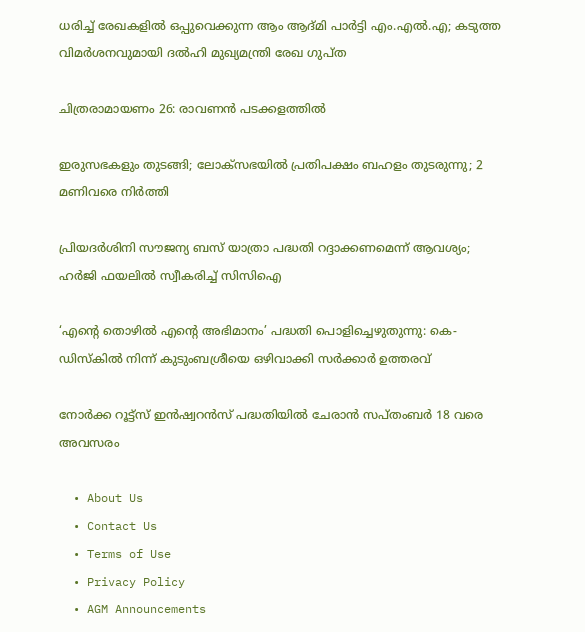ധരിച്ച് രേഖകളിൽ ഒപ്പുവെക്കുന്ന ആം ആദ്മി പാർട്ടി എം.എൽ.എ; കടുത്ത വിമർശനവുമായി ദല്‍ഹി മുഖ്യമന്ത്രി രേഖ ഗുപ്ത

ചിത്രരാമായണം 26: രാവണന്‍ പടക്കളത്തില്‍

ഇരുസഭകളും തുടങ്ങി; ലോക്‌സഭയിൽ പ്രതിപക്ഷം ബഹളം തുടരുന്നു; 2 മണിവരെ നിർത്തി

പ്രിയദർശിനി സൗജന്യ ബസ് യാത്രാ പദ്ധതി റദ്ദാക്കണമെന്ന് ആവശ്യം; ഹർജി ഫയലിൽ സ്വീകരിച്ച് സിസിഐ

‘എന്റെ തൊഴിൽ എന്റെ അഭിമാനം’ പദ്ധതി പൊളിച്ചെഴുതുന്നു: കെ-ഡിസ്കിൽ നിന്ന് കുടുംബശ്രീയെ ഒഴിവാക്കി സർക്കാർ ഉത്തരവ്

നോര്‍ക്ക റൂട്ട്‌സ് ഇന്‍ഷ്വറന്‍സ് പദ്ധതിയില്‍ ചേരാന്‍ സപ്തംബര്‍ 18 വരെ അവസരം

  • About Us
  • Contact Us
  • Terms of Use
  • Privacy Policy
  • AGM Announcements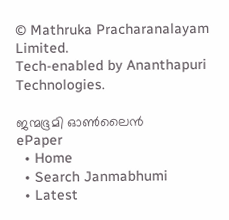© Mathruka Pracharanalayam Limited.
Tech-enabled by Ananthapuri Technologies.

ജന്മഭൂമി ഓണ്‍ലൈന്‍
ePaper
  • Home
  • Search Janmabhumi
  • Latest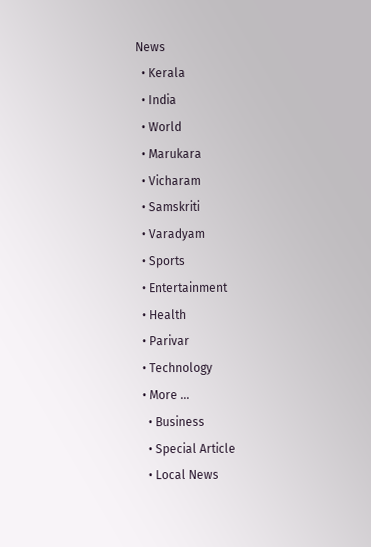News
  • Kerala
  • India
  • World
  • Marukara
  • Vicharam
  • Samskriti
  • Varadyam
  • Sports
  • Entertainment
  • Health
  • Parivar
  • Technology
  • More …
    • Business
    • Special Article
    • Local News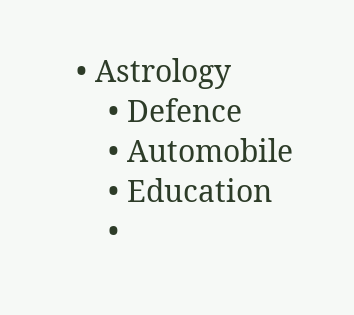• Astrology
    • Defence
    • Automobile
    • Education
    •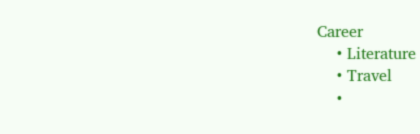Career
    • Literature
    • Travel
    •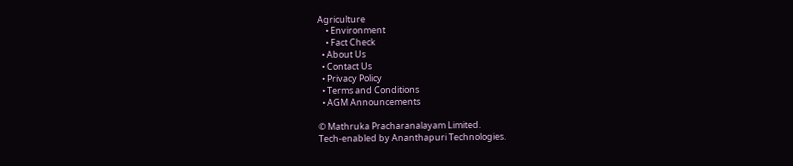Agriculture
    • Environment
    • Fact Check
  • About Us
  • Contact Us
  • Privacy Policy
  • Terms and Conditions
  • AGM Announcements

© Mathruka Pracharanalayam Limited.
Tech-enabled by Ananthapuri Technologies.